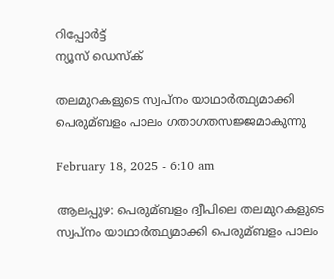റിപ്പോര്‍ട്ട്
ന്യൂസ് ഡെസ്ക്

തലമുറകളുടെ സ്വപ്നം യാഥാർത്ഥ്യമാക്കി പെരുമ്ബളം പാലം ഗതാഗതസജ്ജമാകുന്നു

February 18, 2025 - 6:10 am

ആലപ്പുഴ: പെരുമ്ബളം ദ്വീപിലെ തലമുറകളുടെ സ്വപ്നം യാഥാർത്ഥ്യമാക്കി പെരുമ്ബളം പാലം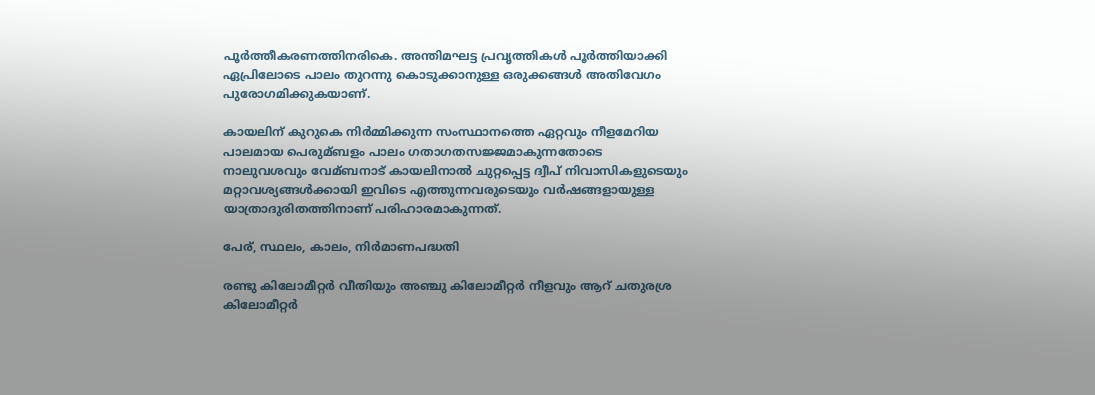പൂർത്തീകരണത്തിനരികെ. അന്തിമഘട്ട പ്രവൃത്തികള്‍ പൂർത്തിയാക്കി ഏപ്രിലോടെ പാലം തുറന്നു കൊടുക്കാനുള്ള ഒരുക്കങ്ങള്‍ അതിവേഗം പുരോഗമിക്കുകയാണ്.

കായലിന് കുറുകെ നിർമ്മിക്കുന്ന സംസ്ഥാനത്തെ ഏറ്റവും നീളമേറിയ പാലമായ പെരുമ്ബളം പാലം ഗതാഗതസജ്ജമാകുന്നതോടെ നാലുവശവും വേമ്ബനാട് കായലിനാല്‍ ചുറ്റപ്പെട്ട ദ്വീപ് നിവാസികളുടെയും മറ്റാവശ്യങ്ങള്‍ക്കായി ഇവിടെ എത്തുന്നവരുടെയും വർഷങ്ങളായുള്ള യാത്രാദുരിതത്തിനാണ് പരിഹാരമാകുന്നത്.

പേര്, സ്ഥലം, കാലം, നിർമാണപദ്ധതി

രണ്ടു കിലോമീറ്റർ വീതിയും അഞ്ചു കിലോമീറ്റർ നീളവും ആറ് ചതുരശ്ര കിലോമീറ്റർ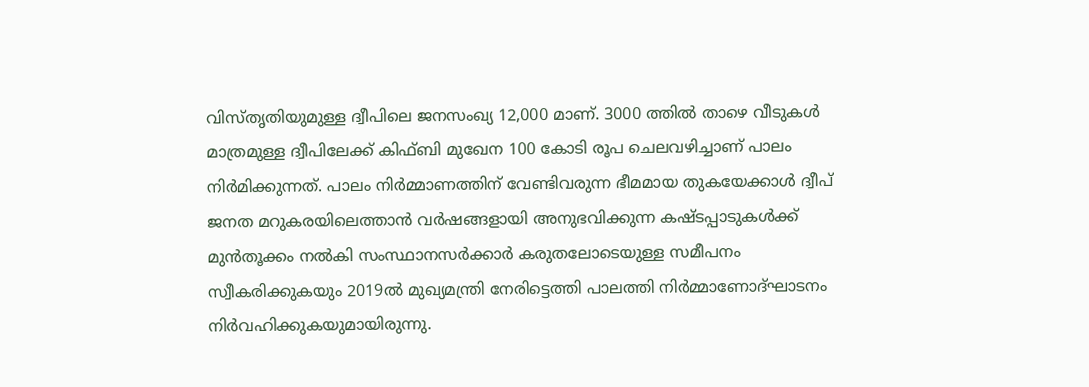വിസ്തൃതിയുമുള്ള ദ്വീപിലെ ജനസംഖ്യ 12,000 മാണ്. 3000 ത്തില്‍ താഴെ വീടുകള്‍ മാത്രമുള്ള ദ്വീപിലേക്ക് കിഫ്‌ബി മുഖേന 100 കോടി രൂപ ചെലവഴിച്ചാണ് പാലം നിർമിക്കുന്നത്. പാലം നിര്‍മ്മാണത്തിന് വേണ്ടിവരുന്ന ഭീമമായ തുകയേക്കാള്‍ ദ്വീപ് ജനത മറുകരയിലെത്താൻ വർഷങ്ങളായി അനുഭവിക്കുന്ന കഷ്ടപ്പാടുകള്‍ക്ക് മുൻതൂക്കം നല്‍കി സംസ്ഥാനസര്‍ക്കാര്‍ കരുതലോടെയുള്ള സമീപനം സ്വീകരിക്കുകയും 2019ല്‍ മുഖ്യമന്ത്രി നേരിട്ടെത്തി പാലത്തി നിര്‍മ്മാണോദ്ഘാടനം നിര്‍വഹിക്കുകയുമായിരുന്നു.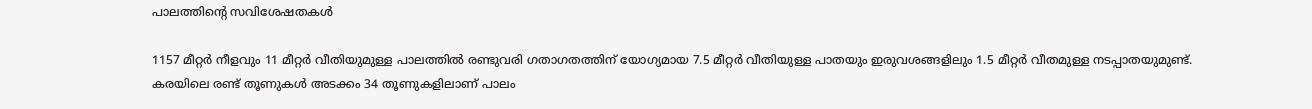പാലത്തിന്റെ സവിശേഷതകൾ

1157 മീറ്റര്‍ നീളവും 11 മീറ്റര്‍ വീതിയുമുള്ള പാലത്തില്‍ രണ്ടുവരി ഗതാഗതത്തിന് യോഗ്യമായ 7.5 മീറ്റര്‍ വീതിയുള്ള പാതയും ഇരുവശങ്ങളിലും 1.5 മീറ്റര്‍ വീതമുള്ള നടപ്പാതയുമുണ്ട്. കരയിലെ രണ്ട് തൂണുകള്‍ അടക്കം 34 തൂണുകളിലാണ് പാലം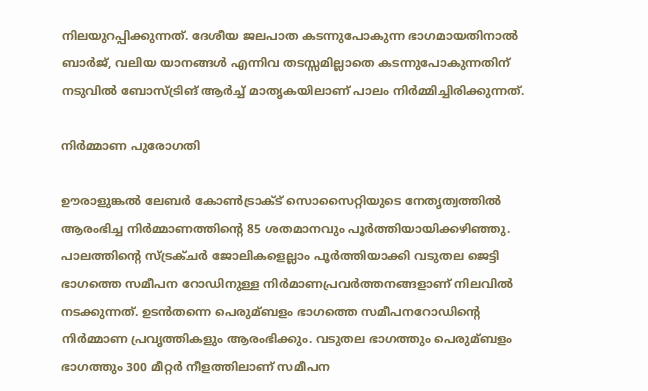നിലയുറപ്പിക്കുന്നത്. ദേശീയ ജലപാത കടന്നുപോകുന്ന ഭാഗമായതിനാല്‍ ബാർജ്, വലിയ യാനങ്ങള്‍ എന്നിവ തടസ്സമില്ലാതെ കടന്നുപോകുന്നതിന് നടുവില്‍ ബോസ്ട്രിങ് ആര്‍ച്ച്‌ മാതൃകയിലാണ് പാലം നിർമ്മിച്ചിരിക്കുന്നത്.

നിർമ്മാണ പുരോഗതി

ഊരാളുങ്കല്‍ ലേബര്‍ കോണ്‍ട്രാക്‌ട് സൊസൈറ്റിയുടെ നേതൃത്വത്തില്‍ ആരംഭിച്ച നിര്‍മ്മാണത്തിന്റെ 85 ശതമാനവും പൂര്‍ത്തിയായിക്കഴിഞ്ഞു. പാലത്തിന്റെ സ്ട്രക്ചർ ജോലികളെല്ലാം പൂർത്തിയാക്കി വടുതല ജെട്ടി ഭാഗത്തെ സമീപന റോഡിനുള്ള നിർമാണപ്രവർത്തനങ്ങളാണ് നിലവില്‍ നടക്കുന്നത്. ഉടൻതന്നെ പെരുമ്ബളം ഭാഗത്തെ സമീപനറോഡിന്റെ നിർമ്മാണ പ്രവൃത്തികളും ആരംഭിക്കും. വടുതല ഭാഗത്തും പെരുമ്ബളം ഭാഗത്തും 300 മീറ്റര്‍ നീളത്തിലാണ് സമീപന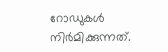റോഡുകള്‍ നിര്‍മിക്കുന്നത്.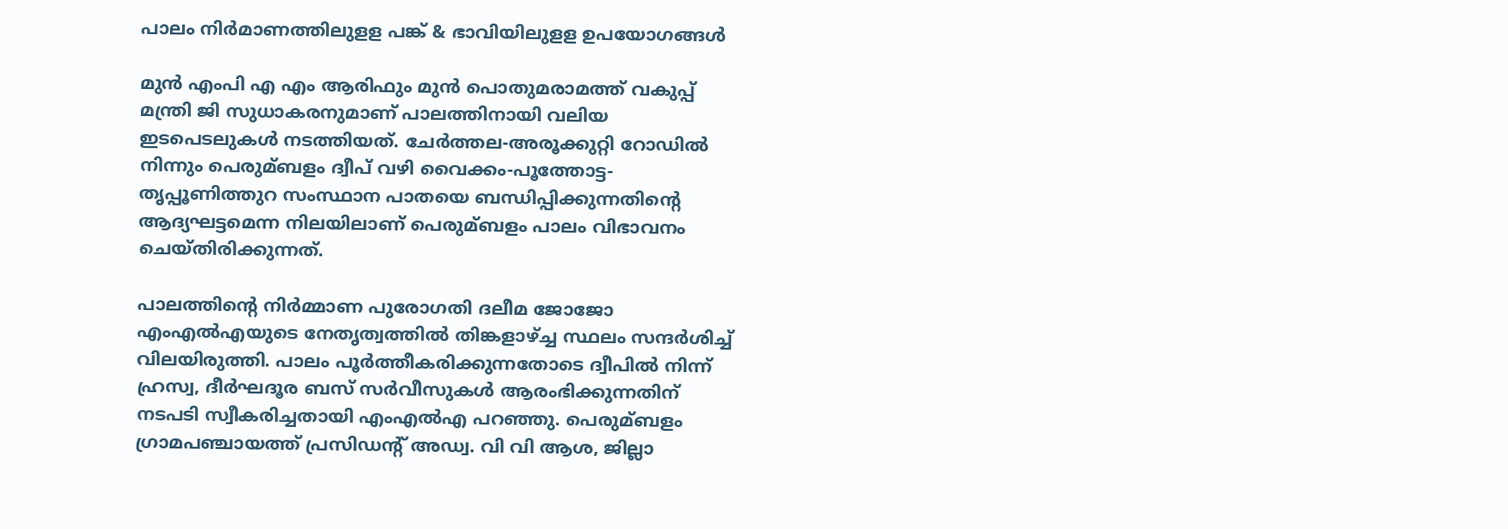പാലം നിർമാണത്തിലുളള പങ്ക് & ഭാവിയിലുളള ഉപയോഗങ്ങൾ

മുൻ എംപി എ എം ആരിഫും മുൻ പൊതുമരാമത്ത് വകുപ്പ് മന്ത്രി ജി സുധാകരനുമാണ് പാലത്തിനായി വലിയ ഇടപെടലുകള്‍ നടത്തിയത്. ചേർത്തല-അരൂക്കുറ്റി റോഡില്‍ നിന്നും പെരുമ്ബളം ദ്വീപ് വഴി വൈക്കം-പൂത്തോട്ട-തൃപ്പൂണിത്തുറ സംസ്ഥാന പാതയെ ബന്ധിപ്പിക്കുന്നതിന്‍റെ ആദ്യഘട്ടമെന്ന നിലയിലാണ് പെരുമ്ബളം പാലം വിഭാവനം ചെയ്തിരിക്കുന്നത്.

പാലത്തിന്‍റെ നിർമ്മാണ പുരോഗതി ദലീമ ജോജോ എംഎല്‍എയുടെ നേതൃത്വത്തില്‍ തിങ്കളാഴ്ച്ച സ്ഥലം സന്ദർശിച്ച്‌ വിലയിരുത്തി. പാലം പൂർത്തീകരിക്കുന്നതോടെ ദ്വീപില്‍ നിന്ന് ഹ്രസ്വ, ദീർഘദൂര ബസ് സർവീസുകള്‍ ആരംഭിക്കുന്നതിന് നടപടി സ്വീകരിച്ചതായി എംഎല്‍എ പറഞ്ഞു. പെരുമ്ബളം ഗ്രാമപഞ്ചായത്ത് പ്രസിഡന്റ് അഡ്വ. വി വി ആശ, ജില്ലാ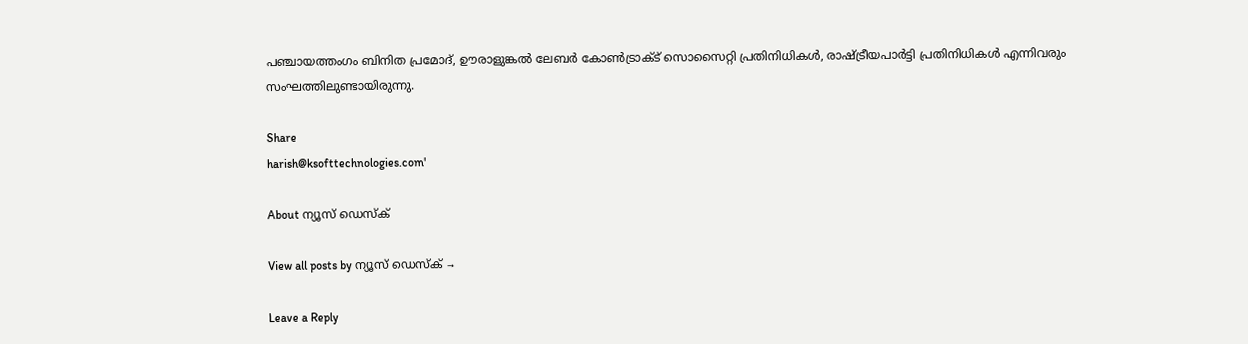പഞ്ചായത്തംഗം ബിനിത പ്രമോദ്, ഊരാളുങ്കല്‍ ലേബര്‍ കോണ്‍ട്രാക്‌ട് സൊസൈറ്റി പ്രതിനിധികള്‍, രാഷ്ട്രീയപാർട്ടി പ്രതിനിധികള്‍ എന്നിവരും സംഘത്തിലുണ്ടായിരുന്നു.

Share
harish@ksofttechnologies.com'

About ന്യൂസ് ഡെസ്ക്

View all posts by ന്യൂസ് ഡെസ്ക് →

Leave a Reply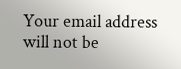Your email address will not be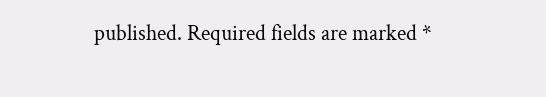published. Required fields are marked *